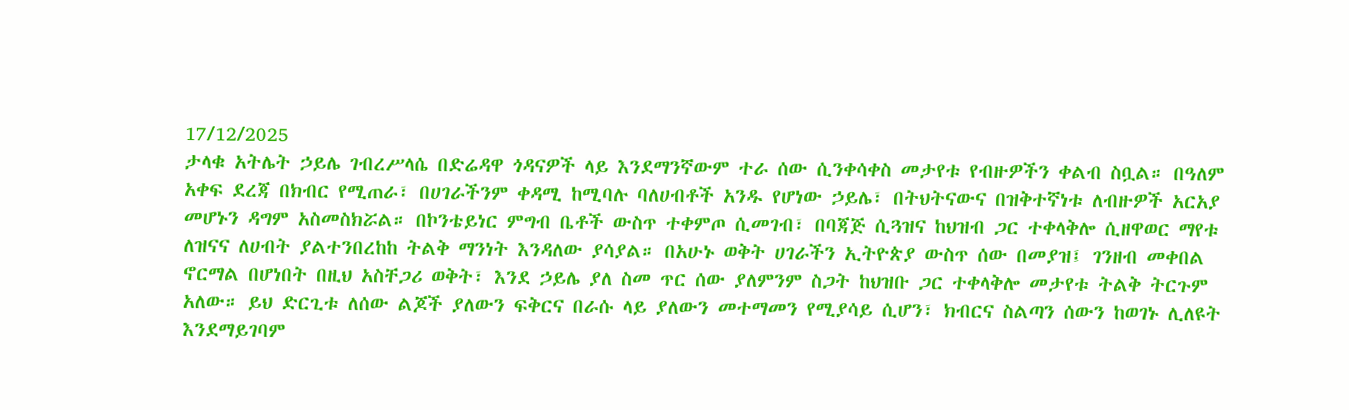17/12/2025
ታላቁ አትሌት ኃይሌ ገብረሥላሴ በድሬዳዋ ጎዳናዎች ላይ እንደማንኛውም ተራ ሰው ሲንቀሳቀስ መታየቱ የብዙዎችን ቀልብ ስቧል። በዓለም አቀፍ ደረጃ በክብር የሚጠራ፣ በሀገራችንም ቀዳሚ ከሚባሉ ባለሀብቶች አንዱ የሆነው ኃይሌ፣ በትህትናውና በዝቅተኛነቱ ለብዙዎች አርአያ መሆኑን ዳግም አስመስክሯል። በኮንቴይነር ምግብ ቤቶች ውስጥ ተቀምጦ ሲመገብ፣ በባጃጅ ሲጓዝና ከህዝብ ጋር ተቀላቅሎ ሲዘዋወር ማየቱ ለዝናና ለሀብት ያልተንበረከከ ትልቅ ማንነት እንዳለው ያሳያል። በአሁኑ ወቅት ሀገራችን ኢትዮጵያ ውስጥ ሰው በመያዝ፤ ገንዘብ መቀበል ኖርማል በሆነበት በዚህ አስቸጋሪ ወቅት፣ እንደ ኃይሌ ያለ ስመ ጥር ሰው ያለምንም ስጋት ከህዝቡ ጋር ተቀላቅሎ መታየቱ ትልቅ ትርጉም አለው። ይህ ድርጊቱ ለሰው ልጆች ያለውን ፍቅርና በራሱ ላይ ያለውን መተማመን የሚያሳይ ሲሆን፣ ክብርና ስልጣን ሰውን ከወገኑ ሊለዩት እንደማይገባም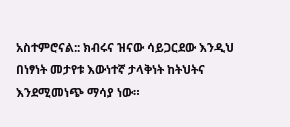አስተምሮናል:: ክብሩና ዝናው ሳይጋርደው እንዲህ በነፃነት መታየቱ እውነተኛ ታላቅነት ከትህትና እንደሚመነጭ ማሳያ ነው።